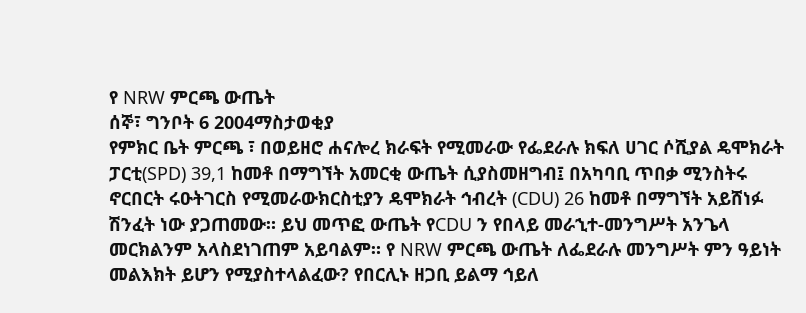የ NRW ምርጫ ውጤት
ሰኞ፣ ግንቦት 6 2004ማስታወቂያ
የምክር ቤት ምርጫ ፣ በወይዘሮ ሐናሎረ ክራፍት የሚመራው የፌደራሉ ክፍለ ሀገር ሶሺያል ዴሞክራት ፓርቲ(SPD) 39,1 ከመቶ በማግኘት አመርቂ ውጤት ሲያስመዘግብ፤ በአካባቢ ጥበቃ ሚንስትሩ ኖርበርት ሩዑትገርስ የሚመራውክርስቲያን ዴሞክራት ኅብረት (CDU) 26 ከመቶ በማግኘት አይሸነፉ ሽንፈት ነው ያጋጠመው። ይህ መጥፎ ውጤት የCDU ን የበላይ መራኂተ-መንግሥት አንጌላ መርክልንም አላስደነገጠም አይባልም። የ NRW ምርጫ ውጤት ለፌደራሉ መንግሥት ምን ዓይነት መልእክት ይሆን የሚያስተላልፈው? የበርሊኑ ዘጋቢ ይልማ ኅይለ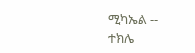ሚካኤል --
ተክሌ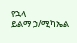የኋላ
ይልማ ኃ/ሚካኤል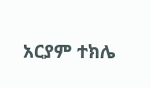አርያም ተክሌ